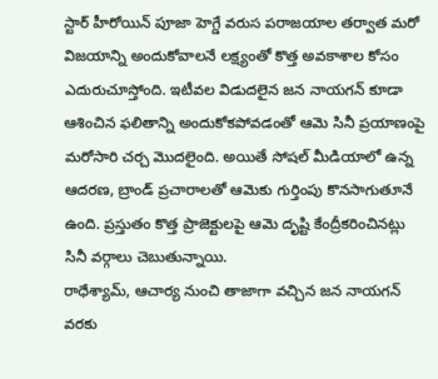స్టార్ హీరోయిన్ పూజా హెగ్డే వరుస పరాజయాల తర్వాత మరో విజయాన్ని అందుకోవాలనే లక్ష్యంతో కొత్త అవకాశాల కోసం ఎదురుచూస్తోంది. ఇటీవల విడుదలైన జన నాయగన్ కూడా ఆశించిన ఫలితాన్ని అందుకోకపోవడంతో ఆమె సినీ ప్రయాణంపై మరోసారి చర్చ మొదలైంది. అయితే సోషల్ మీడియాలో ఉన్న ఆదరణ, బ్రాండ్ ప్రచారాలతో ఆమెకు గుర్తింపు కొనసాగుతూనే ఉంది. ప్రస్తుతం కొత్త ప్రాజెక్టులపై ఆమె దృష్టి కేంద్రీకరించినట్లు సినీ వర్గాలు చెబుతున్నాయి.
రాధేశ్యామ్, ఆచార్య నుంచి తాజాగా వచ్చిన జన నాయగన్ వరకు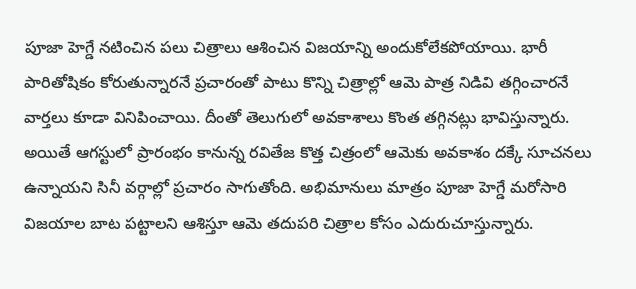పూజా హెగ్డే నటించిన పలు చిత్రాలు ఆశించిన విజయాన్ని అందుకోలేకపోయాయి. భారీ పారితోషికం కోరుతున్నారనే ప్రచారంతో పాటు కొన్ని చిత్రాల్లో ఆమె పాత్ర నిడివి తగ్గించారనే వార్తలు కూడా వినిపించాయి. దీంతో తెలుగులో అవకాశాలు కొంత తగ్గినట్లు భావిస్తున్నారు. అయితే ఆగస్టులో ప్రారంభం కానున్న రవితేజ కొత్త చిత్రంలో ఆమెకు అవకాశం దక్కే సూచనలు ఉన్నాయని సినీ వర్గాల్లో ప్రచారం సాగుతోంది. అభిమానులు మాత్రం పూజా హెగ్డే మరోసారి విజయాల బాట పట్టాలని ఆశిస్తూ ఆమె తదుపరి చిత్రాల కోసం ఎదురుచూస్తున్నారు.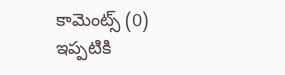కామెంట్స్ (0)
ఇప్పటికి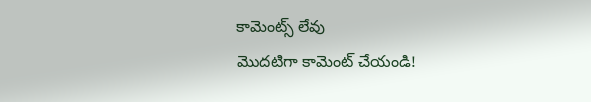కామెంట్స్ లేవు
మొదటిగా కామెంట్ చేయండి!